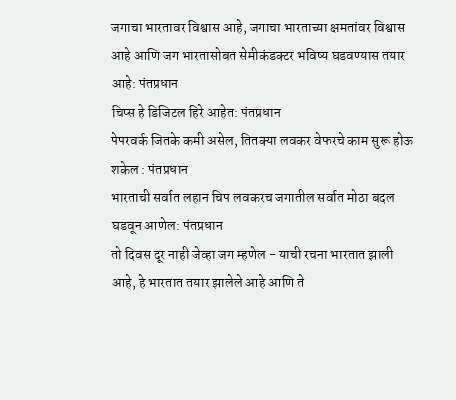जगाचा भारतावर विश्वास आहे, जगाचा भारताच्या क्षमतांवर विश्वास आहे आणि जग भारतासोबत सेमीकंडक्टर भविष्य घडवण्यास तयार आहे: पंतप्रधान
चिप्स हे डिजिटल हिरे आहेत: पंतप्रधान
पेपरवर्क जितके कमी असेल, तितक्या लवकर वेफरचे काम सुरू होऊ शकेल : पंतप्रधान
भारताची सर्वात लहान चिप लवकरच जगातील सर्वात मोठा बदल घडवून आणेल: पंतप्रधान
तो दिवस दूर नाही जेव्हा जग म्हणेल - याची रचना भारतात झाली आहे, हे भारतात तयार झालेले आहे आणि ते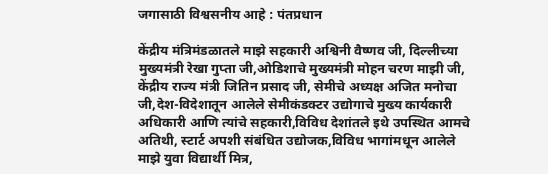जगासाठी विश्वसनीय आहे : पंतप्रधान

केंद्रीय मंत्रिमंडळातले माझे सहकारी अश्विनी वैष्णव जी, दिल्लीच्या  मुख्यमंत्री रेखा गुप्ता जी,ओडिशाचे मुख्यमंत्री मोहन चरण माझी जी, केंद्रीय राज्य मंत्री जितिन प्रसाद जी, सेमीचे अध्यक्ष अजित मनोचा जी,देश-विदेशातून आलेले सेमीकंडक्टर उद्योगाचे मुख्य कार्यकारी अधिकारी आणि त्यांचे सहकारी,विविध देशांतले इथे उपस्थित आमचे अतिथी, स्टार्ट अपशी संबंधित उद्योजक,विविध भागांमधून आलेले माझे युवा विद्यार्थी मित्र,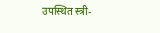उपस्थित स्त्री-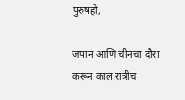पुरुषहो,

जपान आणि चीनचा दौरा करून काल रात्रीच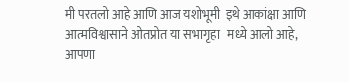मी परतलो आहे आणि आज यशोभूमी  इथे आकांक्षा आणि आत्मविश्वासाने ओतप्रोत या सभागृहा   मध्ये आलो आहे, आपणा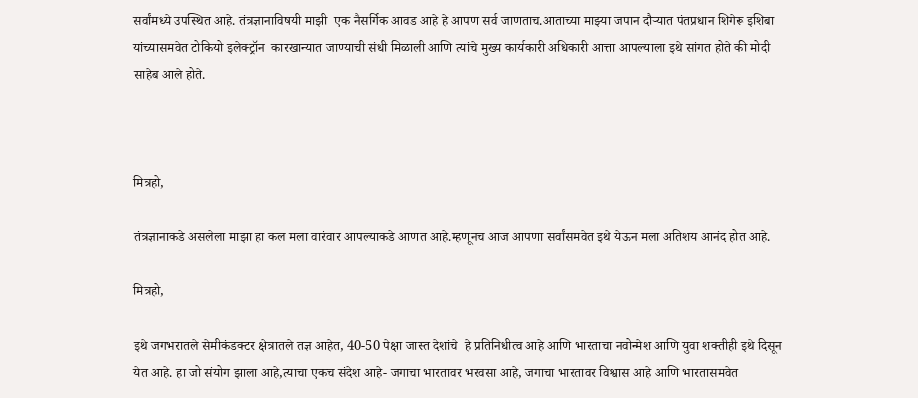सर्वांमध्ये उपस्थित आहे. तंत्रज्ञानाविषयी माझी  एक नैसर्गिक आवड आहे हे आपण सर्व जाणताच.आताच्या माझ्या जपान दौऱ्यात पंतप्रधान शिगेरू इशिबा यांच्यासमवेत टोकियो इलेक्ट्रॉन  कारखान्यात जाण्याची संधी मिळाली आणि त्यांचे मुख्य कार्यकारी अधिकारी आत्ता आपल्याला इथे सांगत होते की मोदी साहेब आले होते.



मित्रहो,

तंत्रज्ञानाकडे असलेला माझा हा कल मला वारंवार आपल्याकडे आणत आहे.म्हणूनच आज आपणा सर्वांसमवेत इथे येऊन मला अतिशय आनंद होत आहे.

मित्रहो,

इथे जगभरातले सेमीकंडक्टर क्षेत्रातले तज्ञ आहेत, 40-50 पेक्षा जास्त देशांचे  हे प्रतिनिधीत्व आहे आणि भारताचा नवोन्मेश आणि युवा शक्तीही इथे दिसून येत आहे. हा जो संयोग झाला आहे,त्याचा एकच संदेश आहे- जगाचा भारतावर भरवसा आहे, जगाचा भारतावर विश्वास आहे आणि भारतासमवेत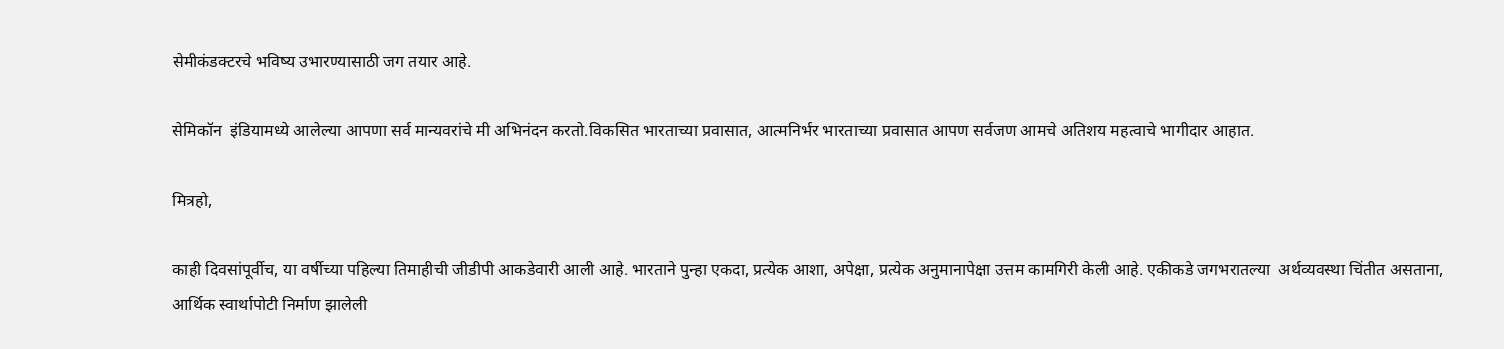सेमीकंडक्टरचे भविष्य उभारण्यासाठी जग तयार आहे.

सेमिकॉन  इंडियामध्ये आलेल्या आपणा सर्व मान्यवरांचे मी अभिनंदन करतो.विकसित भारताच्या प्रवासात, आत्मनिर्भर भारताच्या प्रवासात आपण सर्वजण आमचे अतिशय महत्वाचे भागीदार आहात.

मित्रहो,

काही दिवसांपूर्वीच, या वर्षीच्या पहिल्या तिमाहीची जीडीपी आकडेवारी आली आहे. भारताने पुन्हा एकदा, प्रत्येक आशा, अपेक्षा, प्रत्येक अनुमानापेक्षा उत्तम कामगिरी केली आहे. एकीकडे जगभरातल्या  अर्थव्यवस्था चिंतीत असताना, आर्थिक स्वार्थापोटी निर्माण झालेली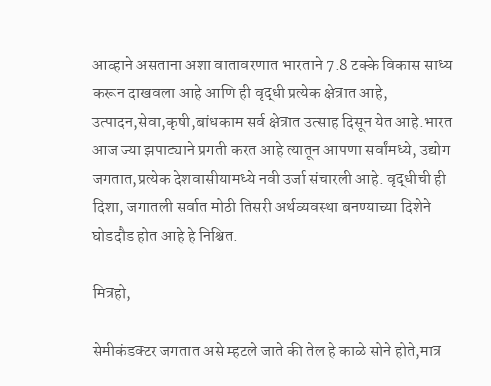आव्हाने असताना अशा वातावरणात भारताने 7.8 टक्के विकास साध्य करून दाखवला आहे आणि ही वृद्धी प्रत्येक क्षेत्रात आहे, उत्पादन,सेवा,कृषी,बांधकाम सर्व क्षेत्रात उत्साह दिसून येत आहे.भारत आज ज्या झपाट्याने प्रगती करत आहे त्यातून आपणा सर्वांमध्ये, उद्योग जगतात,प्रत्येक देशवासीयामध्ये नवी उर्जा संचारली आहे. वृद्धीची ही दिशा, जगातली सर्वात मोठी तिसरी अर्थव्यवस्था बनण्याच्या दिशेने घोडदौड होत आहे हे निश्चित.

मित्रहो,

सेमीकंडक्टर जगतात असे म्हटले जाते की तेल हे काळे सोने होते,मात्र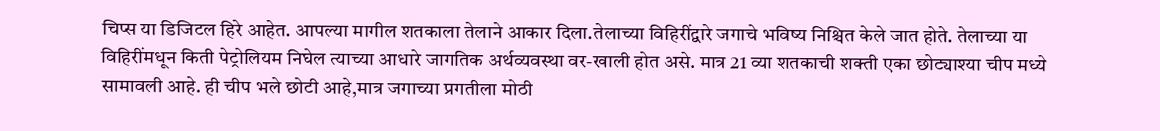चिप्स या डिजिटल हिरे आहेत. आपल्या मागील शतकाला तेलाने आकार दिला.तेलाच्या विहिरींद्वारे जगाचे भविष्य निश्चित केले जात होते. तेलाच्या या  विहिरींमधून किती पेट्रोलियम निघेल त्याच्या आधारे जागतिक अर्थव्यवस्था वर-खाली होत असे. मात्र 21 व्या शतकाची शक्ती एका छोट्याश्या चीप मध्ये सामावली आहे. ही चीप भले छोटी आहे,मात्र जगाच्या प्रगतीला मोठी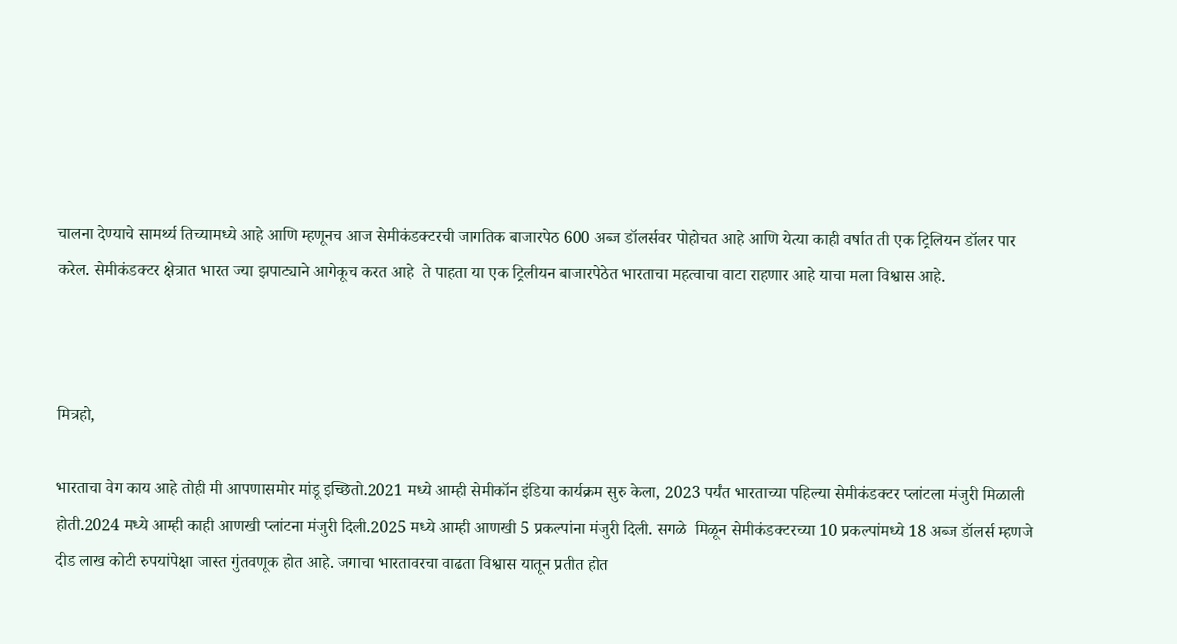चालना देण्याचे सामर्थ्य तिच्यामध्ये आहे आणि म्हणूनच आज सेमीकंडक्टरची जागतिक बाजारपेठ 600 अब्ज डॉलर्सवर पोहोचत आहे आणि येत्या काही वर्षात ती एक ट्रिलियन डॉलर पार करेल. सेमीकंडक्टर क्षेत्रात भारत ज्या झपाट्याने आगेकूच करत आहे  ते पाहता या एक ट्रिलीयन बाजारपेठेत भारताचा महत्वाचा वाटा राहणार आहे याचा मला विश्वास आहे.



मित्रहो,

भारताचा वेग काय आहे तोही मी आपणासमोर मांडू इच्छितो.2021 मध्ये आम्ही सेमीकॉन इंडिया कार्यक्रम सुरु केला, 2023 पर्यंत भारताच्या पहिल्या सेमीकंडक्टर प्लांटला मंजुरी मिळाली होती.2024 मध्ये आम्ही काही आणखी प्लांटना मंजुरी दिली.2025 मध्ये आम्ही आणखी 5 प्रकल्पांना मंजुरी दिली. सगळे  मिळून सेमीकंडक्टरच्या 10 प्रकल्पांमध्ये 18 अब्ज डॉलर्स म्हणजे दीड लाख कोटी रुपयांपेक्षा जास्त गुंतवणूक होत आहे. जगाचा भारतावरचा वाढता विश्वास यातून प्रतीत होत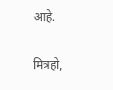आहे.

मित्रहो,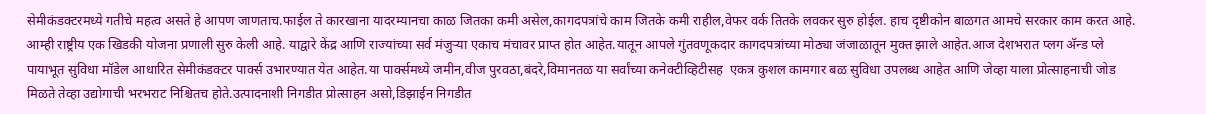सेमीकंडक्टरमध्ये गतीचे महत्व असते हे आपण जाणताच.फाईल ते कारखाना यादरम्यानचा काळ जितका कमी असेल,कागदपत्रांचे काम जितके कमी राहील,वेफर वर्क तितके लवकर सुरु होईल. हाच दृष्टीकोन बाळगत आमचे सरकार काम करत आहे. आम्ही राष्ट्रीय एक खिडकी योजना प्रणाली सुरु केली आहे. याद्वारे केंद्र आणि राज्यांच्या सर्व मंजुऱ्या एकाच मंचावर प्राप्त होत आहेत.यातून आपले गुंतवणूकदार कागदपत्रांच्या मोठ्या जंजाळातून मुक्त झाले आहेत.आज देशभरात प्लग अ‍ॅन्ड प्ले  पायाभूत सुविधा मॉडेल आधारित सेमीकंडक्टर पार्क्स उभारण्यात येत आहेत.या पार्क्समध्ये जमीन,वीज पुरवठा,बंदरे,विमानतळ या सर्वांच्या कनेक्टीव्हिटीसह  एकत्र कुशल कामगार बळ सुविधा उपलब्ध आहेत आणि जेव्हा याला प्रोत्साहनाची जोड मिळते तेव्हा उद्योगाची भरभराट निश्चितच होते.उत्पादनाशी निगडीत प्रोत्साहन असो,डिझाईन निगडीत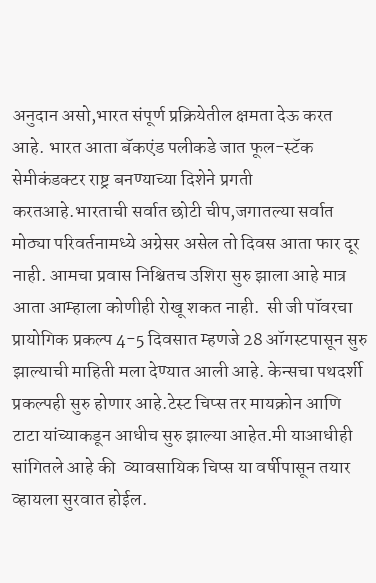अनुदान असो,भारत संपूर्ण प्रक्रियेतील क्षमता देऊ करत आहे. भारत आता बॅकएंड पलीकडे जात फूल-स्टॅक सेमीकंडक्टर राष्ट्र बनण्याच्या दिशेने प्रगती करतआहे.भारताची सर्वात छोटी चीप,जगातल्या सर्वात मोठ्या परिवर्तनामध्ये अग्रेसर असेल तो दिवस आता फार दूर नाही. आमचा प्रवास निश्चितच उशिरा सुरु झाला आहे मात्र आता आम्हाला कोणीही रोखू शकत नाही.  सी जी पॉवरचा प्रायोगिक प्रकल्प 4-5 दिवसात म्हणजे 28 ऑगस्टपासून सुरु झाल्याची माहिती मला देण्यात आली आहे. केन्सचा पथदर्शी प्रकल्पही सुरु होणार आहे.टेस्ट चिप्स तर मायक्रोन आणि टाटा यांच्याकडून आधीच सुरु झाल्या आहेत.मी याआधीही सांगितले आहे की  व्यावसायिक चिप्स या वर्षीपासून तयार व्हायला सुरवात होईल.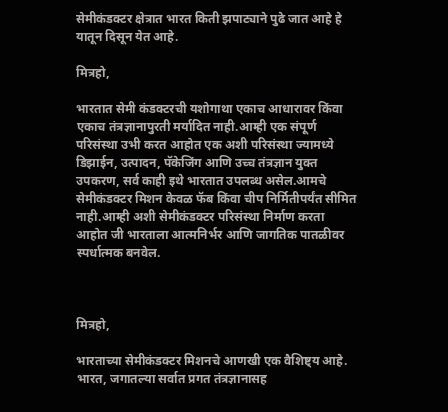सेमीकंडक्टर क्षेत्रात भारत किती झपाट्याने पुढे जात आहे हे यातून दिसून येत आहे.

मित्रहो,

भारतात सेमी कंडक्टरची यशोगाथा एकाच आधारावर किंवा एकाच तंत्रज्ञानापुरती मर्यादित नाही.आम्ही एक संपूर्ण परिसंस्था उभी करत आहोत एक अशी परिसंस्था ज्यामध्ये डिझाईन, उत्पादन, पॅकेजिंग आणि उच्च तंत्रज्ञान युक्त उपकरण, सर्व काही इथे भारतात उपलब्ध असेल.आमचे सेमीकंडक्टर मिशन केवळ फॅब किंवा चीप निर्मितीपर्यंत सीमित नाही.आम्ही अशी सेमीकंडक्टर परिसंस्था निर्माण करता आहोत जी भारताला आत्मनिर्भर आणि जागतिक पातळीवर स्पर्धात्मक बनवेल.



मित्रहो,

भारताच्या सेमीकंडक्टर मिशनचे आणखी एक वैशिष्ट्य आहे. भारत, जगातल्या सर्वात प्रगत तंत्रज्ञानासह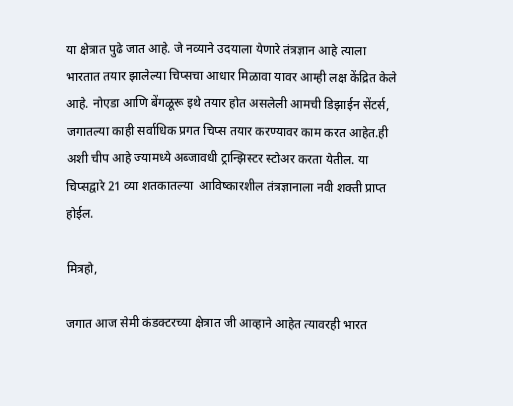या क्षेत्रात पुढे जात आहे. जे नव्याने उदयाला येणारे तंत्रज्ञान आहे त्याला भारतात तयार झालेल्या चिप्सचा आधार मिळावा यावर आम्ही लक्ष केंद्रित केले आहे. नोएडा आणि बेंगळूरू इथे तयार होत असलेली आमची डिझाईन सेंटर्स, जगातल्या काही सर्वाधिक प्रगत चिप्स तयार करण्यावर काम करत आहेत.ही अशी चीप आहे ज्यामध्ये अब्जावधी ट्रान्झिस्टर स्टोअर करता येतील. या चिप्सद्वारे 21 व्या शतकातल्या  आविष्कारशील तंत्रज्ञानाला नवी शक्ती प्राप्त होईल.

मित्रहो,

जगात आज सेमी कंडक्टरच्या क्षेत्रात जी आव्हाने आहेत त्यावरही भारत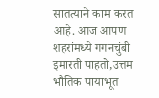सातत्याने काम करत आहे. आज आपण शहरांमध्ये गगनचुंबी इमारती पाहतो,उत्तम भौतिक पायाभूत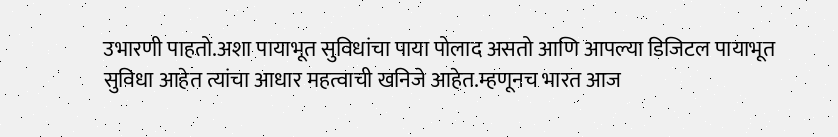उभारणी पाहतो.अशा पायाभूत सुविधांचा पाया पोलाद असतो आणि आपल्या डिजिटल पायाभूत सुविधा आहेत त्यांचा आधार महत्वाची खनिजे आहेत.म्हणूनच भारत आज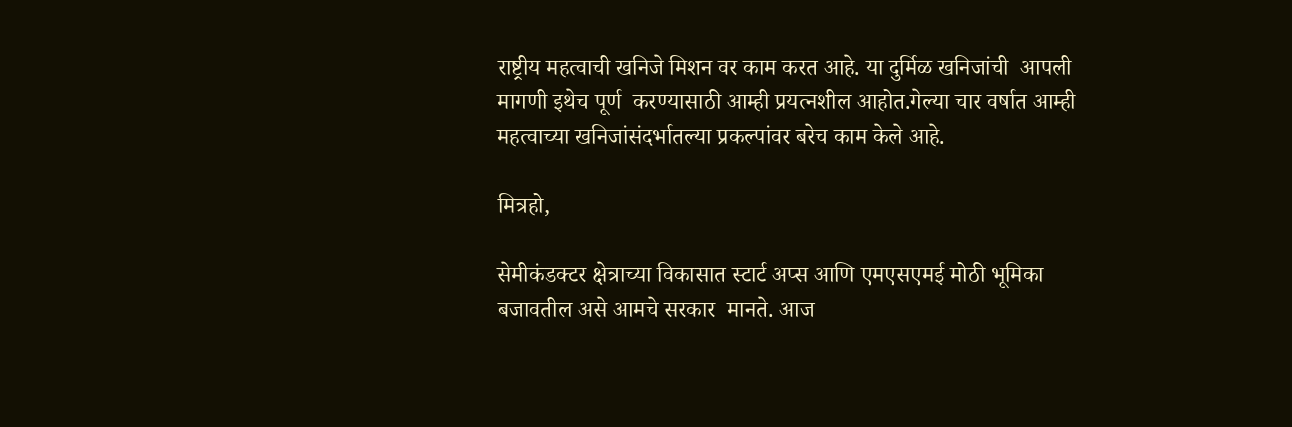राष्ट्रीय महत्वाची खनिजे मिशन वर काम करत आहे. या दुर्मिळ खनिजांची  आपली मागणी इथेच पूर्ण  करण्यासाठी आम्ही प्रयत्नशील आहोत.गेल्या चार वर्षात आम्ही महत्वाच्या खनिजांसंदर्भातल्या प्रकल्पांवर बरेच काम केले आहे.

मित्रहो,

सेमीकंडक्टर क्षेत्राच्या विकासात स्टार्ट अप्स आणि एमएसएमई मोठी भूमिका बजावतील असे आमचे सरकार  मानते. आज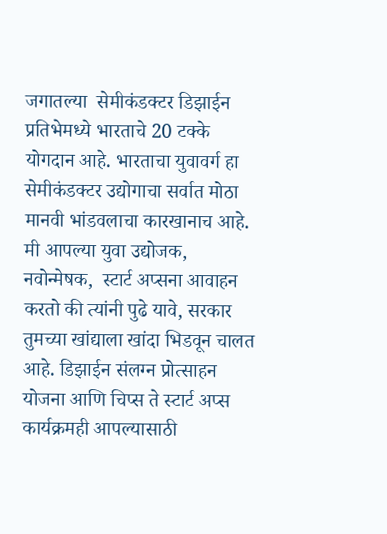जगातल्या  सेमीकंडक्टर डिझाईन प्रतिभेमध्ये भारताचे 20 टक्के योगदान आहे. भारताचा युवावर्ग हा सेमीकंडक्टर उद्योगाचा सर्वात मोठा मानवी भांडवलाचा कारखानाच आहे. मी आपल्या युवा उद्योजक, नवोन्मेषक,  स्टार्ट अप्सना आवाहन करतो की त्यांनी पुढे यावे, सरकार तुमच्या खांद्याला खांदा भिडवून चालत आहे. डिझाईन संलग्न प्रोत्साहन योजना आणि चिप्स ते स्टार्ट अप्स कार्यक्रमही आपल्यासाठी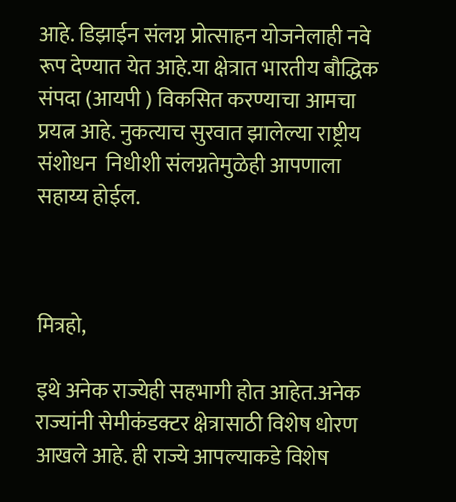आहे. डिझाईन संलग्न प्रोत्साहन योजनेलाही नवे रूप देण्यात येत आहे.या क्षेत्रात भारतीय बौद्धिक संपदा (आयपी ) विकसित करण्याचा आमचा प्रयत्न आहे. नुकत्याच सुरवात झालेल्या राष्ट्रीय संशोधन  निधीशी संलग्नतेमुळेही आपणाला सहाय्य होईल.



मित्रहो,

इथे अनेक राज्येही सहभागी होत आहेत.अनेक राज्यांनी सेमीकंडक्टर क्षेत्रासाठी विशेष धोरण आखले आहे. ही राज्ये आपल्याकडे विशेष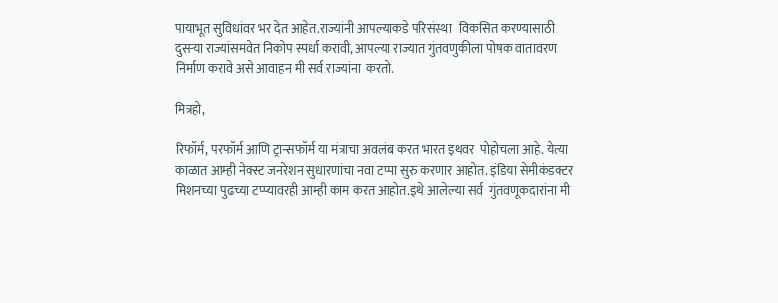पायाभूत सुविधांवर भर देत आहेत.राज्यांनी आपल्याकडे परिसंस्था   विकसित करण्यासाठी दुसऱ्या राज्यांसमवेत निकोप स्पर्धा करावी, आपल्या राज्यात गुंतवणुकीला पोषक वातावरण निर्माण करावे असे आवाहन मी सर्व राज्यांना  करतो.

मित्रहो,

रिफॉर्म, परफॉर्म आणि ट्रान्सफॉर्म या मंत्राचा अवलंब करत भारत इथवर  पोहोचला आहे. येत्या काळात आम्ही नेक्स्ट जनरेशन सुधारणांचा नवा टप्पा सुरु करणार आहोत. इंडिया सेमीकंडक्टर मिशनच्या पुढच्या टप्प्यावरही आम्ही काम करत आहोत.इथे आलेल्या सर्व  गुंतवणूकदारांना मी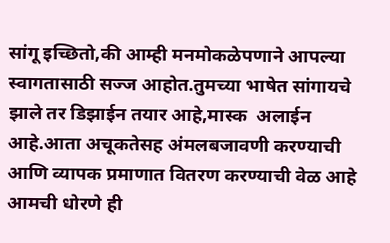सांगू इच्छितो,की आम्ही मनमोकळेपणाने आपल्या स्वागतासाठी सज्ज आहोत.तुमच्या भाषेत सांगायचे झाले तर डिझाईन तयार आहे,मास्क  अलाईन आहे.आता अचूकतेसह अंमलबजावणी करण्याची आणि व्यापक प्रमाणात वितरण करण्याची वेळ आहे  आमची धोरणे ही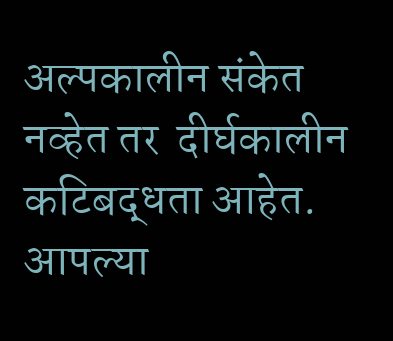अल्पकालीन संकेत नव्हेत तर  दीर्घकालीन कटिबद्धता आहेत. आपल्या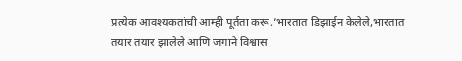प्रत्येक आवश्यकतांची आम्ही पूर्तता करू.’भारतात डिझाईन केलेले,भारतात तयार तयार झालेले आणि जगाने विश्वास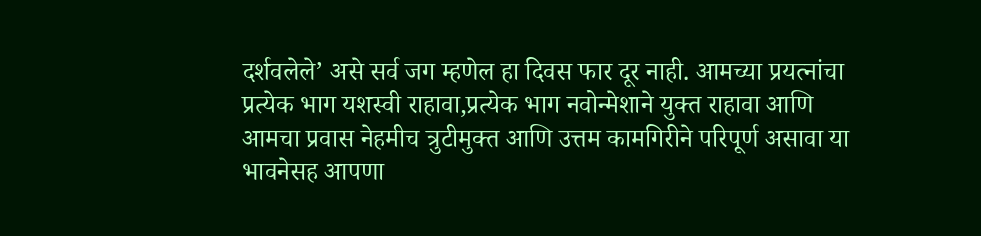दर्शवलेले’ असे सर्व जग म्हणेल हा दिवस फार दूर नाही. आमच्या प्रयत्नांचा प्रत्येक भाग यशस्वी राहावा,प्रत्येक भाग नवोन्मेशाने युक्त राहावा आणि आमचा प्रवास नेहमीच त्रुटीमुक्त आणि उत्तम कामगिरीने परिपूर्ण असावा या भावनेसह आपणा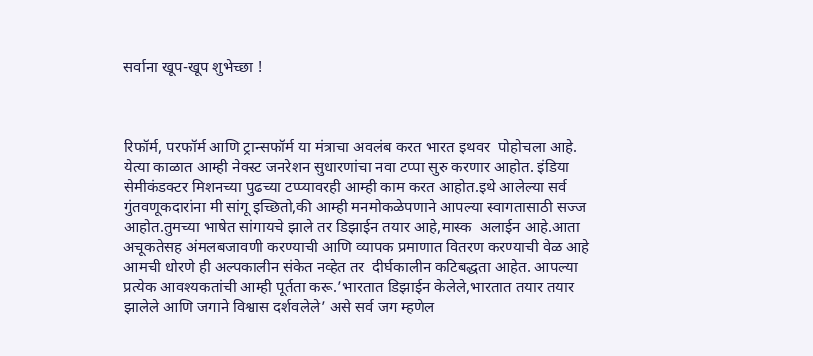सर्वाना खूप-खूप शुभेच्छा !



रिफॉर्म, परफॉर्म आणि ट्रान्सफॉर्म या मंत्राचा अवलंब करत भारत इथवर  पोहोचला आहे. येत्या काळात आम्ही नेक्स्ट जनरेशन सुधारणांचा नवा टप्पा सुरु करणार आहोत. इंडिया सेमीकंडक्टर मिशनच्या पुढच्या टप्प्यावरही आम्ही काम करत आहोत.इथे आलेल्या सर्व  गुंतवणूकदारांना मी सांगू इच्छितो,की आम्ही मनमोकळेपणाने आपल्या स्वागतासाठी सज्ज आहोत.तुमच्या भाषेत सांगायचे झाले तर डिझाईन तयार आहे,मास्क  अलाईन आहे.आता अचूकतेसह अंमलबजावणी करण्याची आणि व्यापक प्रमाणात वितरण करण्याची वेळ आहे  आमची धोरणे ही अल्पकालीन संकेत नव्हेत तर  दीर्घकालीन कटिबद्धता आहेत. आपल्या प्रत्येक आवश्यकतांची आम्ही पूर्तता करू.’भारतात डिझाईन केलेले,भारतात तयार तयार झालेले आणि जगाने विश्वास दर्शवलेले’ असे सर्व जग म्हणेल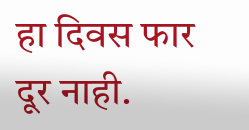हा दिवस फार दूर नाही.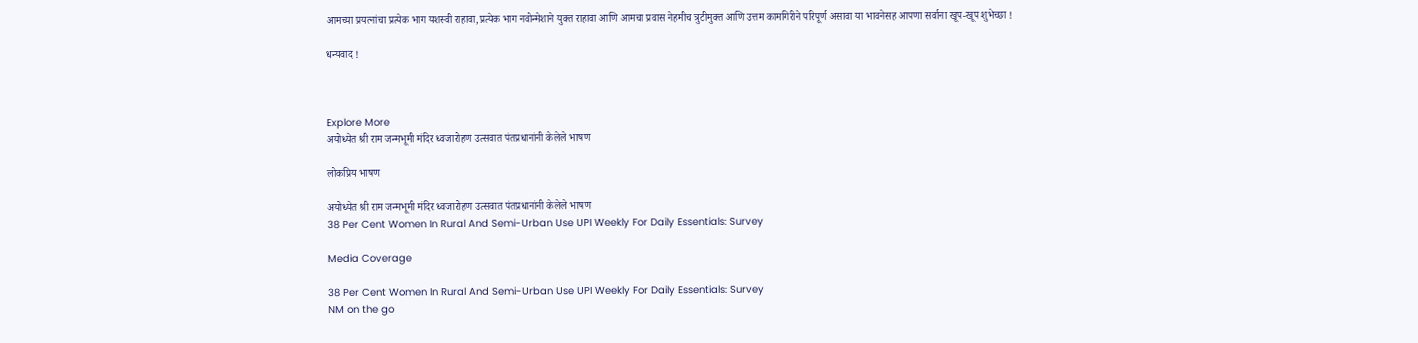आमच्या प्रयत्नांचा प्रत्येक भाग यशस्वी राहावा,प्रत्येक भाग नवोन्मेशाने युक्त राहावा आणि आमचा प्रवास नेहमीच त्रुटीमुक्त आणि उत्तम कामगिरीने परिपूर्ण असावा या भावनेसह आपणा सर्वाना खूप-खूप शुभेच्छा !

धन्यवाद !



Explore More
अयोध्येत श्री राम जन्मभूमी मंदिर ध्वजारोहण उत्सवात पंतप्रधानांनी केलेले भाषण

लोकप्रिय भाषण

अयोध्येत श्री राम जन्मभूमी मंदिर ध्वजारोहण उत्सवात पंतप्रधानांनी केलेले भाषण
38 Per Cent Women In Rural And Semi-Urban Use UPI Weekly For Daily Essentials: Survey

Media Coverage

38 Per Cent Women In Rural And Semi-Urban Use UPI Weekly For Daily Essentials: Survey
NM on the go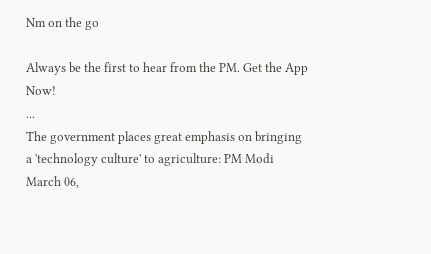Nm on the go

Always be the first to hear from the PM. Get the App Now!
...
The government places great emphasis on bringing a 'technology culture' to agriculture: PM Modi
March 06,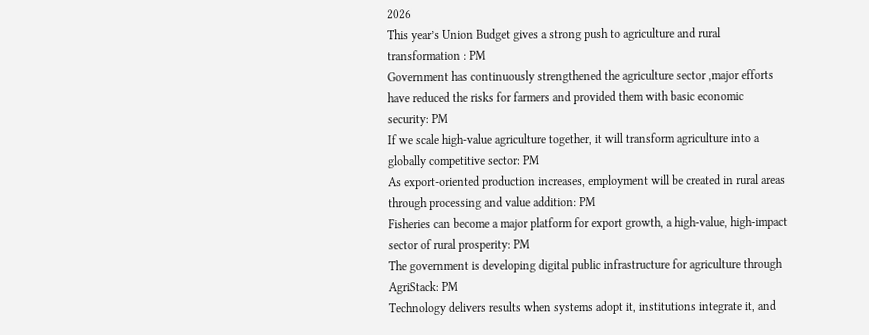2026
This year’s Union Budget gives a strong push to agriculture and rural transformation : PM
Government has continuously strengthened the agriculture sector ,major efforts have reduced the risks for farmers and provided them with basic economic security: PM
If we scale high-value agriculture together, it will transform agriculture into a globally competitive sector: PM
As export-oriented production increases, employment will be created in rural areas through processing and value addition: PM
Fisheries can become a major platform for export growth, a high-value, high-impact sector of rural prosperity: PM
The government is developing digital public infrastructure for agriculture through AgriStack: PM
Technology delivers results when systems adopt it, institutions integrate it, and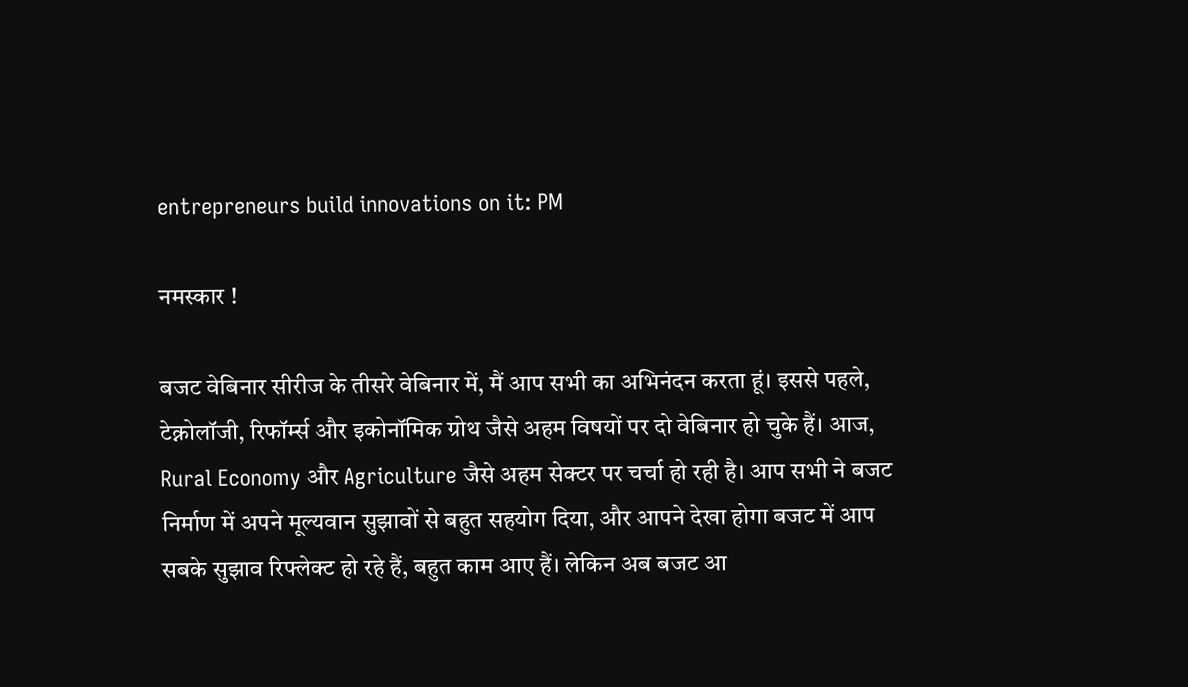entrepreneurs build innovations on it: PM

नमस्कार !

बजट वेबिनार सीरीज के तीसरे वेबिनार में, मैं आप सभी का अभिनंदन करता हूं। इससे पहले, टेक्नोलॉजी, रिफॉर्म्स और इकोनॉमिक ग्रोथ जैसे अहम विषयों पर दो वेबिनार हो चुके हैं। आज, Rural Economy और Agriculture जैसे अहम सेक्टर पर चर्चा हो रही है। आप सभी ने बजट निर्माण में अपने मूल्यवान सुझावों से बहुत सहयोग दिया, और आपने देखा होगा बजट में आप सबके सुझाव रिफ्लेक्ट हो रहे हैं, बहुत काम आए हैं। लेकिन अब बजट आ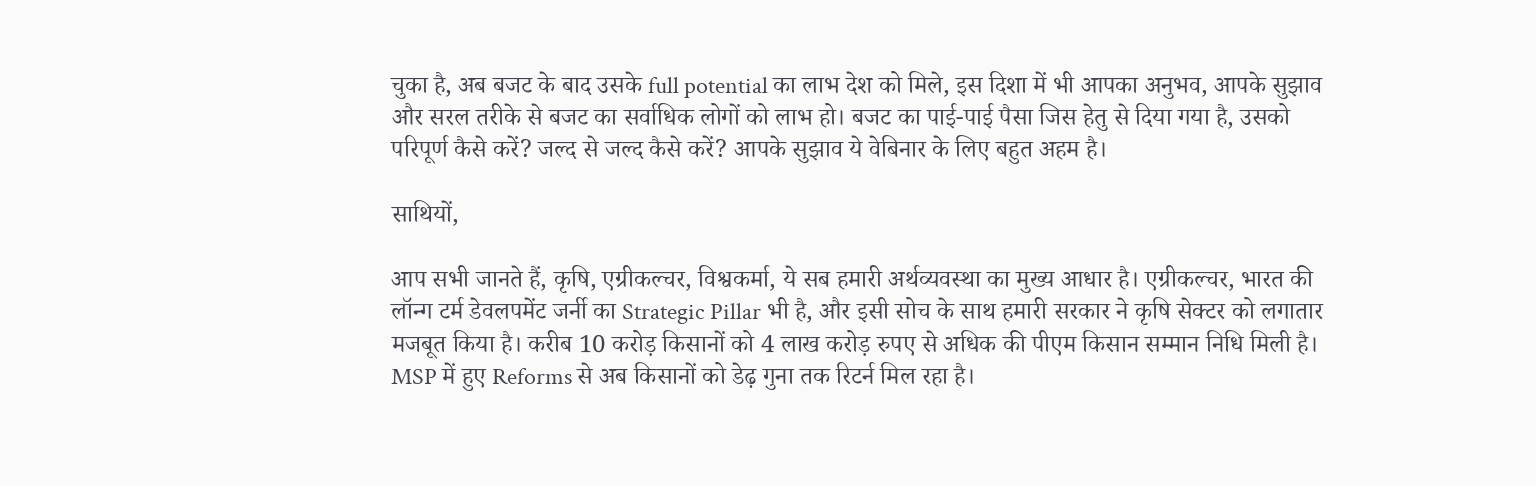चुका है, अब बजट के बाद उसके full potential का लाभ देश को मिले, इस दिशा में भी आपका अनुभव, आपके सुझाव और सरल तरीके से बजट का सर्वाधिक लोगों को लाभ हो। बजट का पाई-पाई पैसा जिस हेतु से दिया गया है, उसको परिपूर्ण कैसे करें? जल्द से जल्द कैसे करें? आपके सुझाव ये वेबिनार के लिए बहुत अहम है।

साथियों,

आप सभी जानते हैं, कृषि, एग्रीकल्चर, विश्वकर्मा, ये सब हमारी अर्थव्यवस्था का मुख्य आधार है। एग्रीकल्चर, भारत की लॉन्ग टर्म डेवलपमेंट जर्नी का Strategic Pillar भी है, और इसी सोच के साथ हमारी सरकार ने कृषि सेक्टर को लगातार मजबूत किया है। करीब 10 करोड़ किसानों को 4 लाख करोड़ रुपए से अधिक की पीएम किसान सम्मान निधि मिली है। MSP में हुए Reforms से अब किसानों को डेढ़ गुना तक रिटर्न मिल रहा है।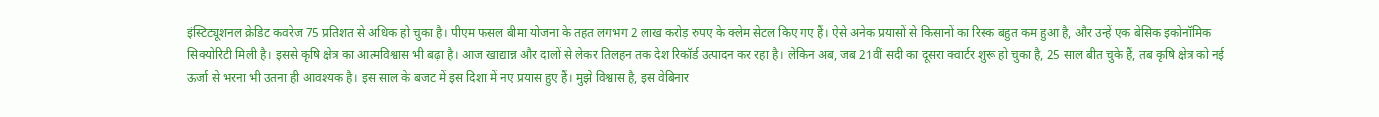इंस्टिट्यूशनल क्रेडिट कवरेज 75 प्रतिशत से अधिक हो चुका है। पीएम फसल बीमा योजना के तहत लगभग 2 लाख करोड़ रुपए के क्लेम सेटल किए गए हैं। ऐसे अनेक प्रयासों से किसानों का रिस्क बहुत कम हुआ है, और उन्हें एक बेसिक इकोनॉमिक सिक्योरिटी मिली है। इससे कृषि क्षेत्र का आत्मविश्वास भी बढ़ा है। आज खाद्यान्न और दालों से लेकर तिलहन तक देश रिकॉर्ड उत्पादन कर रहा है। लेकिन अब, जब 21वीं सदी का दूसरा क्वार्टर शुरू हो चुका है, 25 साल बीत चुके हैं, तब कृषि क्षेत्र को नई ऊर्जा से भरना भी उतना ही आवश्यक है। इस साल के बजट में इस दिशा में नए प्रयास हुए हैं। मुझे विश्वास है, इस वेबिनार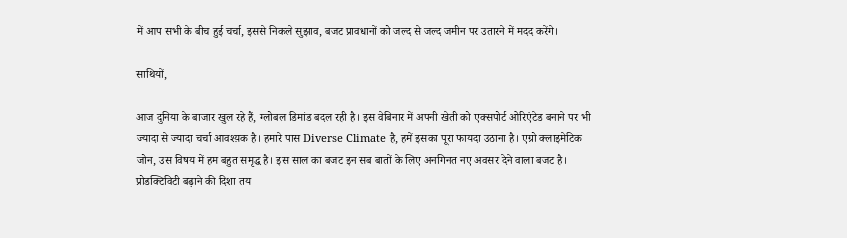में आप सभी के बीच हुई चर्चा, इससे निकले सुझाव, बजट प्रावधानों को जल्द से जल्द जमीन पर उतारने में मदद करेंगे।

साथियों,

आज दुनिया के बाजार खुल रहे हैं, ग्लोबल डिमांड बदल रही है। इस वेबिनार में अपनी खेती को एक्सपोर्ट ओरिएंटेड बनाने पर भी ज्यादा से ज्यादा चर्चा आवश्य़क है। हमारे पास Diverse Climate है, हमें इसका पूरा फायदा उठाना है। एग्रो क्लाइमेटिक जोन, उस विषय में हम बहुत समृद्ध है। इस साल का बजट इन सब बातों के लिए अनगिनत नए अवसर देने वाला बजट है। प्रोडक्टिविटी बढ़ाने की दिशा तय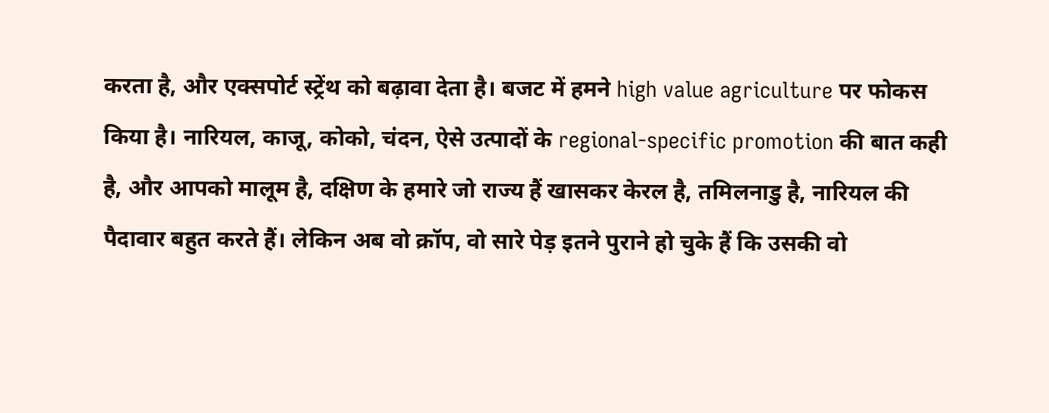करता है, और एक्सपोर्ट स्ट्रेंथ को बढ़ावा देता है। बजट में हमने high value agriculture पर फोकस किया है। नारियल, काजू, कोको, चंदन, ऐसे उत्पादों के regional-specific promotion की बात कही है, और आपको मालूम है, दक्षिण के हमारे जो राज्य हैं खासकर केरल है, तमिलनाडु है, नारियल की पैदावार बहुत करते हैं। लेकिन अब वो क्रॉप, वो सारे पेड़ इतने पुराने हो चुके हैं कि उसकी वो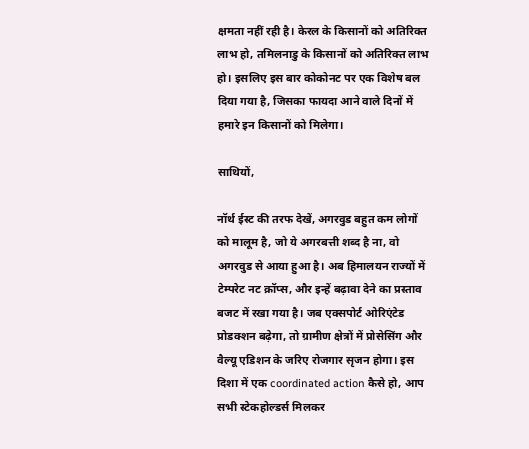क्षमता नहीं रही है। केरल के किसानों को अतिरिक्त लाभ हो, तमिलनाडु के किसानों को अतिरिक्त लाभ हो। इसलिए इस बार कोकोनट पर एक विशेष बल दिया गया है, जिसका फायदा आने वाले दिनों में हमारे इन किसानों को मिलेगा।

साथियों,

नॉर्थ ईस्ट की तरफ देखें, अगरवुड बहुत कम लोगों को मालूम है, जो ये अगरबत्ती शब्द है ना, वो अगरवुड से आया हुआ है। अब हिमालयन राज्यों में टेम्परेट नट क्रॉप्स, और इन्हें बढ़ावा देने का प्रस्ताव बजट में रखा गया है। जब एक्सपोर्ट ओरिएंटेड प्रोडक्शन बढ़ेगा, तो ग्रामीण क्षेत्रों में प्रोसेसिंग और वैल्यू एडिशन के जरिए रोजगार सृजन होगा। इस दिशा में एक coordinated action कैसे हो, आप सभी स्टेकहोल्डर्स मिलकर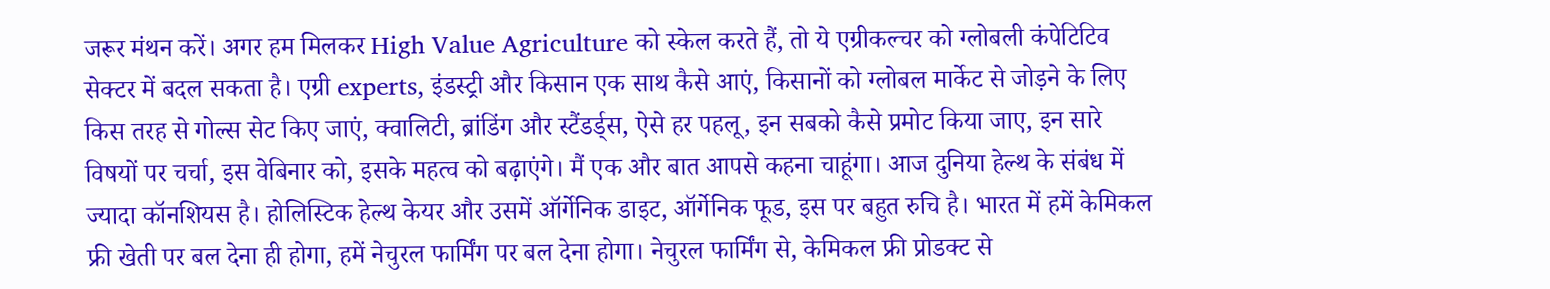जरूर मंथन करें। अगर हम मिलकर High Value Agriculture को स्केल करते हैं, तो ये एग्रीकल्चर को ग्लोबली कंपेटिटिव सेक्टर में बदल सकता है। एग्री experts, इंडस्ट्री और किसान एक साथ कैसे आएं, किसानों को ग्लोबल मार्केट से जोड़ने के लिए किस तरह से गोल्स सेट किए जाएं, क्वालिटी, ब्रांडिंग और स्टैंडर्ड्स, ऐसे हर पहलू, इन सबको कैसे प्रमोट किया जाए, इन सारे विषयों पर चर्चा, इस वेबिनार को, इसके महत्व को बढ़ाएंगे। मैं एक और बात आपसे कहना चाहूंगा। आज दुनिया हेल्थ के संबंध में ज्यादा कॉनशियस है। होलिस्टिक हेल्थ केयर और उसमें ऑर्गेनिक डाइट, ऑर्गेनिक फूड, इस पर बहुत रुचि है। भारत में हमें केमिकल फ्री खेती पर बल देना ही होगा, हमें नेचुरल फार्मिंग पर बल देना होगा। नेचुरल फार्मिंग से, केमिकल फ्री प्रोडक्ट से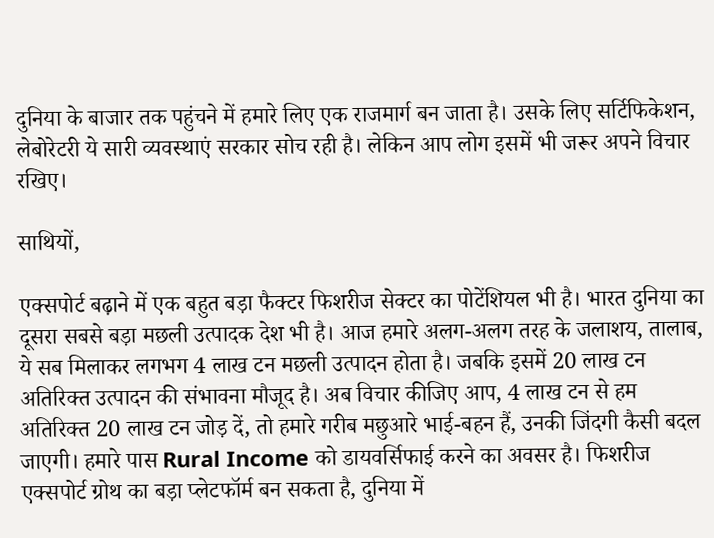दुनिया के बाजार तक पहुंचने में हमारे लिए एक राजमार्ग बन जाता है। उसके लिए सर्टिफिकेशन, लेबोरेटरी ये सारी व्यवस्थाएं सरकार सोच रही है। लेकिन आप लोग इसमें भी जरूर अपने विचार रखिए।

साथियों,

एक्सपोर्ट बढ़ाने में एक बहुत बड़ा फैक्टर फिशरीज सेक्टर का पोटेंशियल भी है। भारत दुनिया का दूसरा सबसे बड़ा मछली उत्पादक देश भी है। आज हमारे अलग-अलग तरह के जलाशय, तालाब, ये सब मिलाकर लगभग 4 लाख टन मछली उत्पादन होता है। जबकि इसमें 20 लाख टन अतिरिक्त उत्पादन की संभावना मौजूद है। अब विचार कीजिए आप, 4 लाख टन से हम अतिरिक्त 20 लाख टन जोड़ दें, तो हमारे गरीब मछुआरे भाई-बहन हैं, उनकी जिंदगी कैसी बदल जाएगी। हमारे पास Rural Income को डायवर्सिफाई करने का अवसर है। फिशरीज एक्सपोर्ट ग्रोथ का बड़ा प्लेटफॉर्म बन सकता है, दुनिया में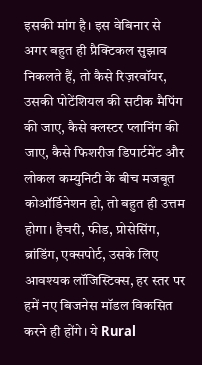इसकी मांग है। इस वेबिनार से अगर बहुत ही प्रैक्टिकल सुझाव निकलते हैं, तो कैसे रिज़रवॉयर, उसकी पोटेंशियल की सटीक मैपिंग की जाए, कैसे क्लस्टर प्लानिंग की जाए, कैसे फिशरीज डिपार्टमेंट और लोकल कम्युनिटी के बीच मजबूत कोऑर्डिनेशन हो, तो बहुत ही उत्तम होगा। हैचरी, फीड, प्रोसेसिंग, ब्रांडिंग, एक्सपोर्ट, उसके लिए आवश्यक लॉजिस्टिक्स, हर स्तर पर हमें नए बिजनेस मॉडल विकसित करने ही होंगे। ये Rural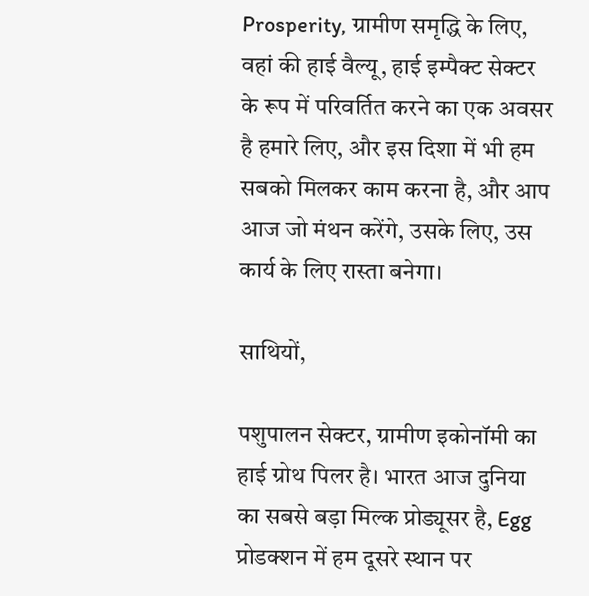Prosperity, ग्रामीण समृद्धि के लिए, वहां की हाई वैल्यू, हाई इम्पैक्ट सेक्टर के रूप में परिवर्तित करने का एक अवसर है हमारे लिए, और इस दिशा में भी हम सबको मिलकर काम करना है, और आप आज जो मंथन करेंगे, उसके लिए, उस कार्य के लिए रास्ता बनेगा।

साथियों,

पशुपालन सेक्टर, ग्रामीण इकोनॉमी का हाई ग्रोथ पिलर है। भारत आज दुनिया का सबसे बड़ा मिल्क प्रोड्यूसर है, Egg प्रोडक्शन में हम दूसरे स्थान पर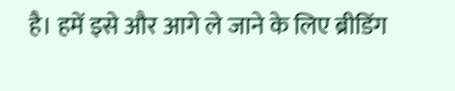है। हमें इसे और आगे ले जाने के लिए ब्रीडिंग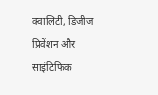क्वालिटी, डिजीज प्रिवेंशन और साइंटिफिक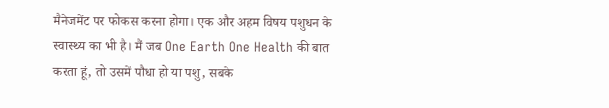मैनेजमेंट पर फोकस करना होगा। एक और अहम विषय पशुधन के स्वास्थ्य का भी है। मैं जब One Earth One Health की बात करता हूं, तो उसमें पौधा हो या पशु, सबके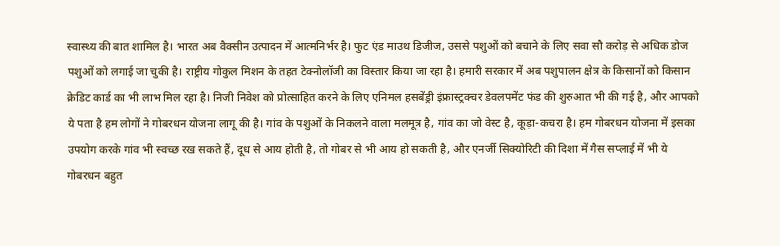स्वास्थ्य की बात शामिल है। भारत अब वैक्सीन उत्पादन में आत्मनिर्भर है। फुट एंड माउथ डिजीज, उससे पशुओं को बचाने के लिए सवा सौ करोड़ से अधिक डोज पशुओं को लगाई जा चुकी है। राष्ट्रीय गोकुल मिशन के तहत टेक्नोलॉजी का विस्तार किया जा रहा है। हमारी सरकार में अब पशुपालन क्षेत्र के किसानों को किसान क्रेडिट कार्ड का भी लाभ मिल रहा है। निजी निवेश को प्रोत्साहित करने के लिए एनिमल हसबेंड्री इंफ्रास्ट्रक्चर डेवलपमेंट फंड की शुरुआत भी की गई है, और आपको ये पता है हम लोगों ने गोबरधन योजना लागू की है। गांव के पशुओं के निकलने वाला मलमूत्र है, गांव का जो वेस्ट है, कूड़ा-कचरा है। हम गोबरधन योजना में इसका उपयोग करके गांव भी स्वच्छ रख सकते हैं, दूध से आय होती है, तो गोबर से भी आय हो सकती है, और एनर्जी सिक्योरिटी की दिशा में गैस सप्लाई में भी ये गोबरधन बहुत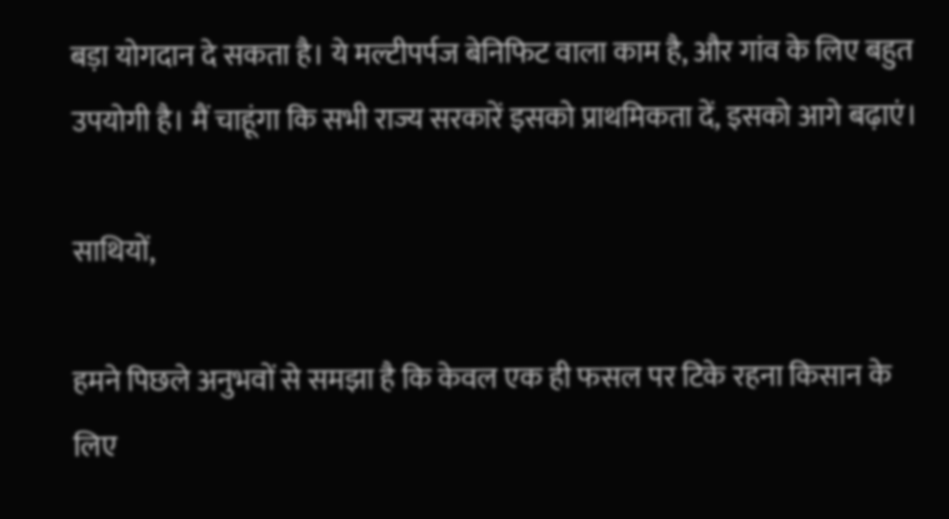बड़ा योगदान दे सकता है। ये मल्टीपर्पज बेनिफिट वाला काम है, और गांव के लिए बहुत उपयोगी है। मैं चाहूंगा कि सभी राज्य सरकारें इसको प्राथमिकता दें, इसको आगे बढ़ाएं।

साथियों,

हमने पिछले अनुभवों से समझा है कि केवल एक ही फसल पर टिके रहना किसान के लिए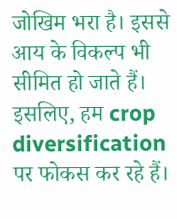जोखिम भरा है। इससे आय के विकल्प भी सीमित हो जाते हैं। इसलिए, हम crop diversification पर फोकस कर रहे हैं।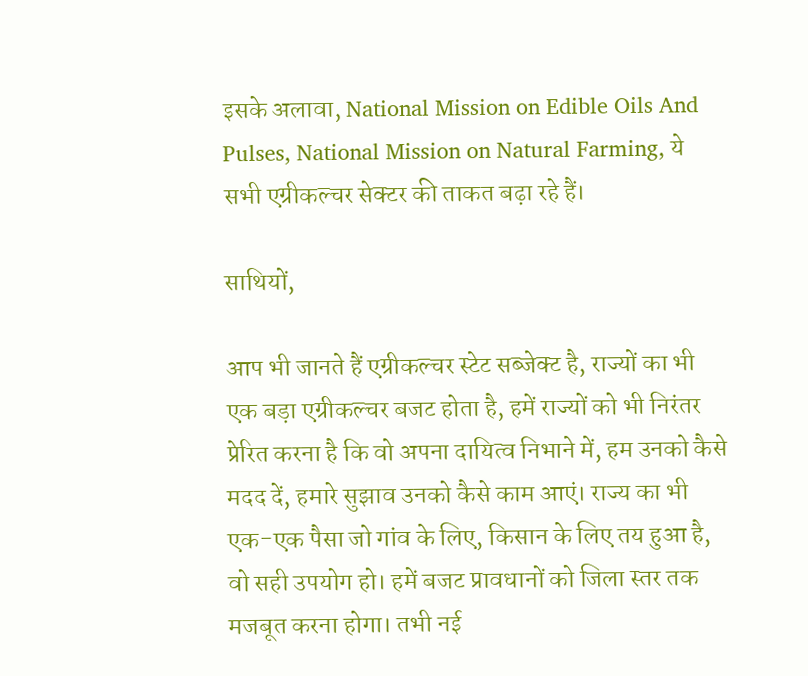इसके अलावा, National Mission on Edible Oils And Pulses, National Mission on Natural Farming, ये सभी एग्रीकल्चर सेक्टर की ताकत बढ़ा रहे हैं।

साथियों,

आप भी जानते हैं एग्रीकल्चर स्टेट सब्जेक्ट है, राज्यों का भी एक बड़ा एग्रीकल्चर बजट होता है, हमें राज्यों को भी निरंतर प्रेरित करना है कि वो अपना दायित्व निभाने में, हम उनको कैसे मदद दें, हमारे सुझाव उनको कैसे काम आएं। राज्य का भी एक-एक पैसा जो गांव के लिए, किसान के लिए तय हुआ है, वो सही उपयोग हो। हमें बजट प्रावधानों को जिला स्तर तक मजबूत करना होगा। तभी नई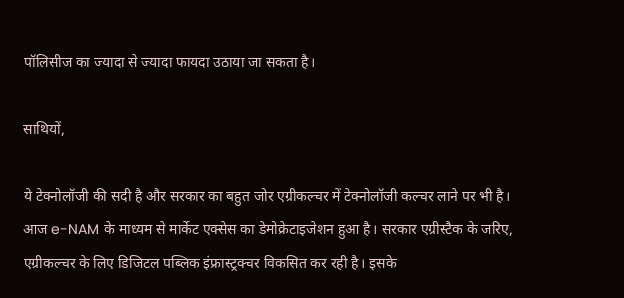पॉलिसीज का ज्यादा से ज्यादा फायदा उठाया जा सकता है।

साथियों,

ये टेक्नोलॉजी की सदी है और सरकार का बहुत जोर एग्रीकल्चर में टेक्नोलॉजी कल्चर लाने पर भी है। आज e-NAM के माध्यम से मार्केट एक्सेस का डेमोक्रेटाइजेशन हुआ है। सरकार एग्रीस्टैक के जरिए, एग्रीकल्चर के लिए डिजिटल पब्लिक इंफ्रास्ट्रक्चर विकसित कर रही है। इसके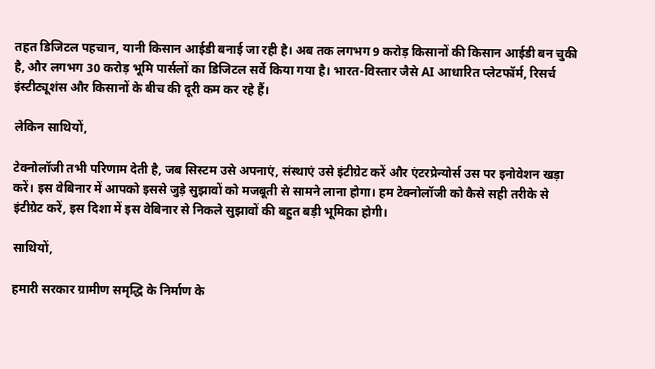तहत डिजिटल पहचान, यानी किसान आईडी बनाई जा रही है। अब तक लगभग 9 करोड़ किसानों की किसान आईडी बन चुकी है, और लगभग 30 करोड़ भूमि पार्सलों का डिजिटल सर्वे किया गया है। भारत-विस्तार जैसे AI आधारित प्लेटफॉर्म, रिसर्च इंस्टीट्यूशंस और किसानों के बीच की दूरी कम कर रहे हैं।

लेकिन साथियों,

टेक्नोलॉजी तभी परिणाम देती है, जब सिस्टम उसे अपनाएं, संस्थाएं उसे इंटीग्रेट करें और एंटरप्रेन्योर्स उस पर इनोवेशन खड़ा करें। इस वेबिनार में आपको इससे जुड़े सुझावों को मजबूती से सामने लाना होगा। हम टेक्नोलॉजी को कैसे सही तरीके से इंटीग्रेट करें, इस दिशा में इस वेबिनार से निकले सुझावों की बहुत बड़ी भूमिका होगी।

साथियों,

हमारी सरकार ग्रामीण समृद्धि के निर्माण के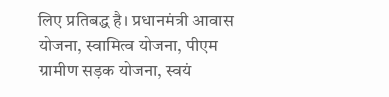लिए प्रतिबद्ध है। प्रधानमंत्री आवास योजना, स्वामित्व योजना, पीएम ग्रामीण सड़क योजना, स्वयं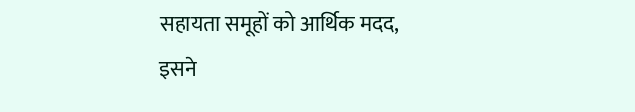सहायता समूहों को आर्थिक मदद, इसने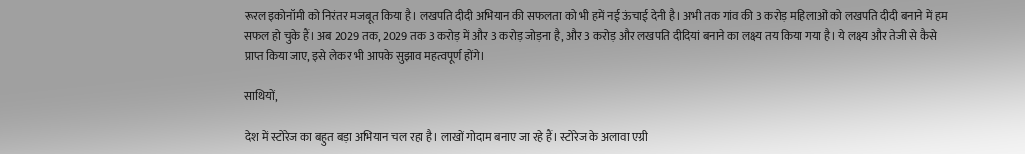रूरल इकोनॉमी को निरंतर मजबूत किया है। लखपति दीदी अभियान की सफलता को भी हमें नई ऊंचाई देनी है। अभी तक गांव की 3 करोड़ महिलाओं को लखपति दीदी बनाने में हम सफल हो चुके हैं। अब 2029 तक, 2029 तक 3 करोड़ में और 3 करोड़ जोड़ना है, और 3 करोड़ और लखपति दीदियां बनाने का लक्ष्य तय किया गया है। ये लक्ष्य और तेजी से कैसे प्राप्त किया जाए, इसे लेकर भी आपके सुझाव महत्वपूर्ण होंगे।

साथियों,

देश में स्टोरेज का बहुत बड़ा अभियान चल रहा है। लाखों गोदाम बनाए जा रहे हैं। स्टोरेज के अलावा एग्री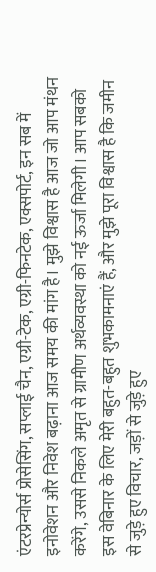एंटरप्रेन्योर्स प्रोसेसिंग, सप्लाई चैन, एग्री-टेक, एग्री-फिनटेक, एक्सपोर्ट, इन सब में इनोवेशन और निवेश बढ़ाना आज समय की मांग है। मुझे विश्वास है आज जो आप मंथन करेंगे, उससे निकले अमृत से ग्रामीण अर्थव्यवस्था को नई ऊर्जा मिलेगी। आप सबको इस वेबिनार के लिए मेरी बहुत-बहुत शुभकामनाएं हैं, और मुझे पूरा विश्वास है कि जमीन से जुड़े हुए विचार, जड़ों से जुड़े हुए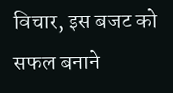विचार, इस बजट को सफल बनाने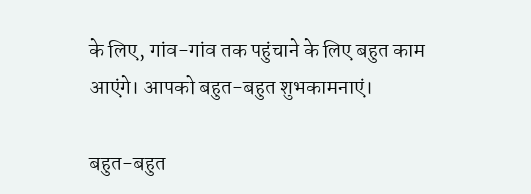के लिए, गांव-गांव तक पहुंचाने के लिए बहुत काम आएंगे। आपको बहुत-बहुत शुभकामनाएं।

बहुत-बहुत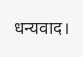धन्यवाद।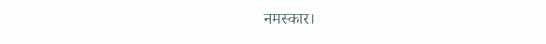नमस्कार।